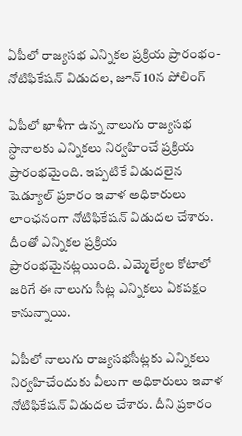ఏపీలో రాజ్యసభ ఎన్నికల ప్రక్రియ ప్రారంభం- నోటిఫికేషన్ విడుదల, జూన్ 10న పోలింగ్

ఏపీలో ఖాళీగా ఉన్న నాలుగు రాజ్యసభ స్ధానాలకు ఎన్నికలు నిర్వహించే ప్రక్రియ ప్రారంభమైంది. ఇప్పటికే విడుదలైన షెడ్యూల్ ప్రకారం ఇవాళ అధికారులు లాంఛనంగా నోటిఫికేషన్ విడుదల చేశారు. దీంతో ఎన్నికల ప్రక్రియ ప్రారంభమైనట్లయింది. ఎమ్మెల్యేల కోటాలో జరిగే ఈ నాలుగు సీట్ల ఎన్నికలు ఏకపక్షం కానున్నాయి.

ఏపీలో నాలుగు రాజ్యసభసీట్లకు ఎన్నికలు నిర్వహిచేందుకు వీలుగా అధికారులు ఇవాళ నోటిఫికేషన్ విడుదల చేశారు. దీని ప్రకారం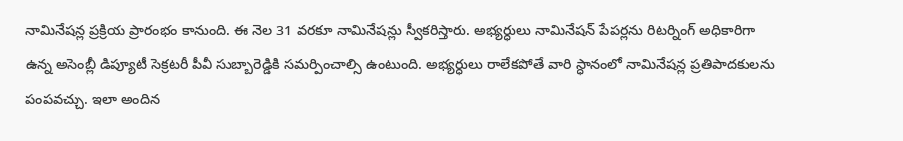నామినేషన్ల ప్రక్రియ ప్రారంభం కానుంది. ఈ నెల 31 వరకూ నామినేషన్లు స్వీకరిస్తారు. అభ్యర్ధులు నామినేషన్ పేపర్లను రిటర్నింగ్ అధికారిగా ఉన్న అసెంబ్లీ డిప్యూటీ సెక్రటరీ పీవీ సుబ్బారెడ్డికి సమర్పించాల్సి ఉంటుంది. అభ్యర్ధులు రాలేకపోతే వారి స్ధానంలో నామినేషన్ల ప్రతిపాదకులను పంపవచ్చు. ఇలా అందిన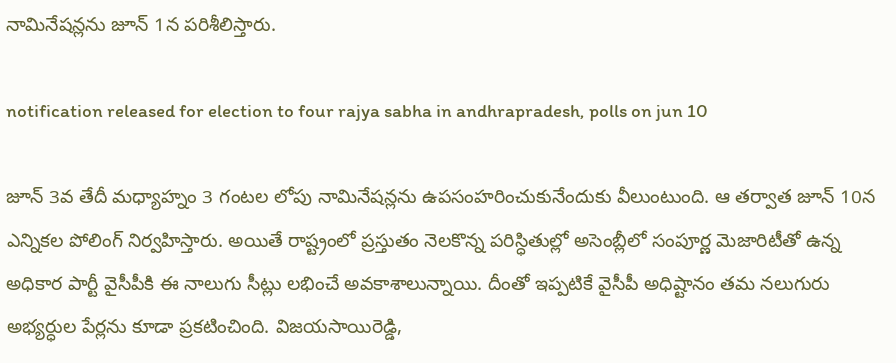నామినేషన్లను జూన్ 1న పరిశీలిస్తారు.

notification released for election to four rajya sabha in andhrapradesh, polls on jun 10

జూన్ 3వ తేదీ మధ్యాహ్నం 3 గంటల లోపు నామినేషన్లను ఉపసంహరించుకునేందుకు వీలుంటుంది. ఆ తర్వాత జూన్ 10న ఎన్నికల పోలింగ్ నిర్వహిస్తారు. అయితే రాష్ట్రంలో ప్రస్తుతం నెలకొన్న పరిస్ధితుల్లో అసెంబ్లీలో సంపూర్ణ మెజారిటీతో ఉన్న అధికార పార్టీ వైసీపీకి ఈ నాలుగు సీట్లు లభించే అవకాశాలున్నాయి. దీంతో ఇప్పటికే వైసీపీ అధిష్టానం తమ నలుగురు అభ్యర్ధుల పేర్లను కూడా ప్రకటించింది. విజయసాయిరెడ్డి,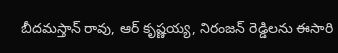బీదమస్తాన్ రావు, ఆర్ కృష్ణయ్య, నిరంజన్ రెడ్డిలను ఈసారి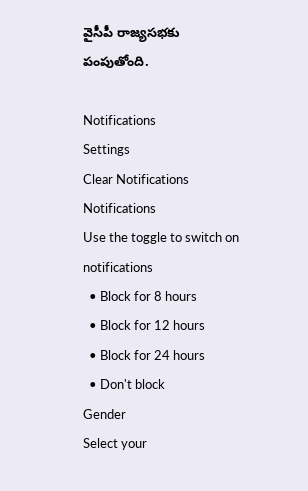వైసీపీ రాజ్యసభకు పంపుతోంది.

Notifications
Settings
Clear Notifications
Notifications
Use the toggle to switch on notifications
  • Block for 8 hours
  • Block for 12 hours
  • Block for 24 hours
  • Don't block
Gender
Select your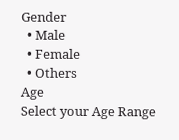Gender
  • Male
  • Female
  • Others
Age
Select your Age Range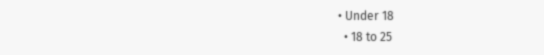• Under 18
  • 18 to 25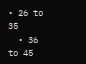• 26 to 35
  • 36 to 45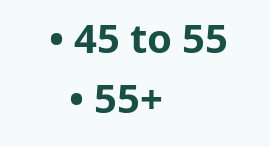• 45 to 55
  • 55+